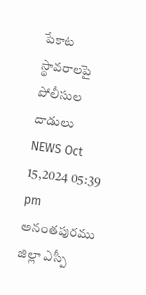పేకాట స్థావరాలపై పోలీసుల దాడులు
NEWS Oct 15,2024 05:39 pm
అనంతపురము జిల్లా ఎస్పీ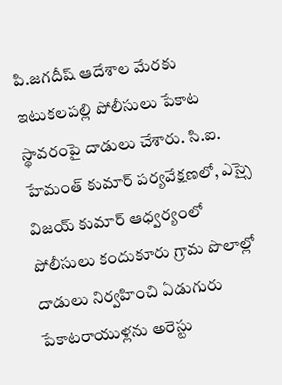పి.జగదీష్ ఆదేశాల మేరకు ఇటుకలపల్లి పోలీసులు పేకాట స్థావరంపై దాడులు చేశారు. సి.ఐ. హేమంత్ కుమార్ పర్యవేక్షణలో, ఎస్సై విజయ్ కుమార్ ఆధ్వర్యంలో పోలీసులు కందుకూరు గ్రామ పొలాల్లో దాడులు నిర్వహించి ఏడుగురు పేకాటరాయుళ్లను అరెస్టు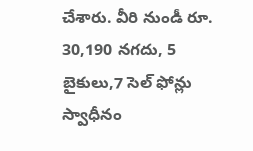చేశారు. వీరి నుండీ రూ. 30,190 నగదు, 5 బైకులు,7 సెల్ ఫోన్లు స్వాధీనం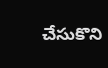చేసుకొని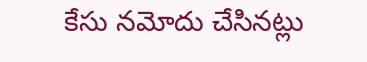కేసు నమోదు చేసినట్లు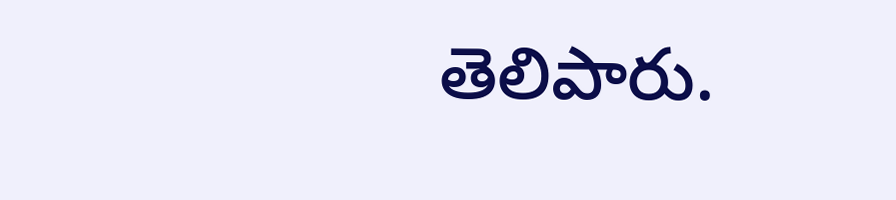తెలిపారు.